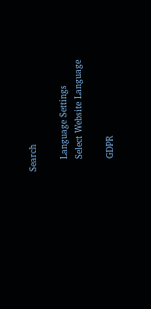Search

    Language Settings
    Select Website Language

    GDPR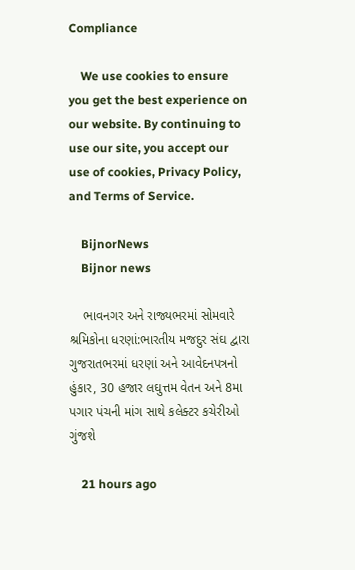Compliance

    We use cookies to ensure you get the best experience on our website. By continuing to use our site, you accept our use of cookies, Privacy Policy, and Terms of Service.

    BijnorNews
    Bijnor news

    ભાવનગર અને રાજ્યભરમાં સોમવારે શ્રમિકોના ધરણાં:ભારતીય મજદુર સંઘ દ્વારા ગુજરાતભરમાં ધરણાં અને આવેદનપત્રનો હુંકાર, 30 હજાર લઘુત્તમ વેતન અને 8મા પગાર પંચની માંગ સાથે કલેક્ટર કચેરીઓ ગુંજશે

    21 hours ago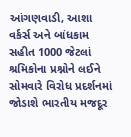આંગણવાડી, આશા વર્કર્સ અને બાંધકામ સહીત 1000 જેટલાં શ્રમિકોના પ્રશ્નોને લઈને સોમવારે વિરોધ પ્રદર્શનમાં જોડાશે ભારતીય મજદૂર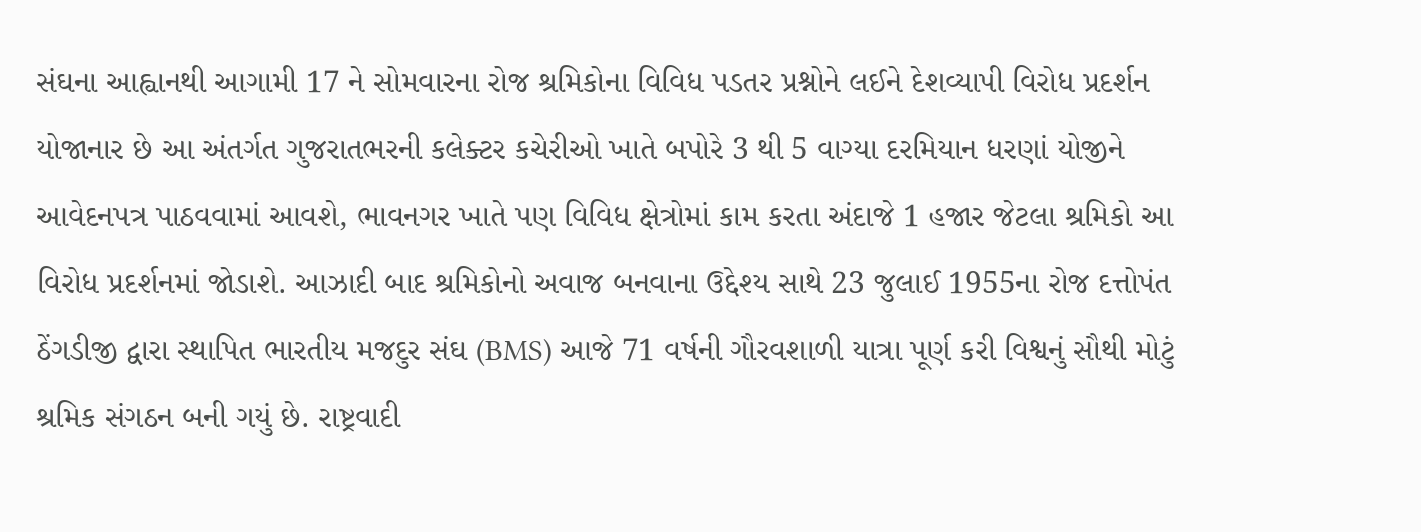સંઘના આહ્વાનથી આગામી 17 ને સોમવારના રોજ શ્રમિકોના વિવિધ પડતર પ્રશ્નોને લઈને દેશવ્યાપી વિરોધ પ્રદર્શન યોજાનાર છે આ અંતર્ગત ગુજરાતભરની કલેક્ટર કચેરીઓ ખાતે બપોરે 3 થી 5 વાગ્યા દરમિયાન ધરણાં યોજીને આવેદનપત્ર પાઠવવામાં આવશે, ભાવનગર ખાતે પણ વિવિધ ક્ષેત્રોમાં કામ કરતા અંદાજે 1 હજાર જેટલા શ્રમિકો આ વિરોધ પ્રદર્શનમાં જોડાશે. આઝાદી બાદ શ્રમિકોનો અવાજ બનવાના ઉદ્દેશ્ય સાથે 23 જુલાઈ 1955ના રોજ દત્તોપંત ઠેંગડીજી દ્વારા સ્થાપિત ભારતીય મજદુર સંઘ (BMS) આજે 71 વર્ષની ગૌરવશાળી યાત્રા પૂર્ણ કરી વિશ્વનું સૌથી મોટું શ્રમિક સંગઠન બની ગયું છે. રાષ્ટ્રવાદી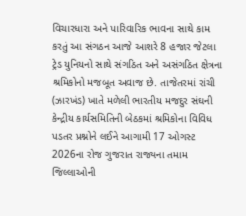વિચારધારા અને પારિવારિક ભાવના સાથે કામ કરતું આ સંગઠન આજે આશરે 8 હજાર જેટલા ટ્રેડ યુનિયનો સાથે સંગઠિત અને અસંગઠિત ક્ષેત્રના શ્રમિકોનો મજબૂત અવાજ છે. તાજેતરમાં રાંચી (ઝારખંડ) ખાતે મળેલી ભારતીય મજદુર સંઘની કેન્દ્રીય કાર્યસમિતિની બેઠકમાં શ્રમિકોના વિવિધ પડતર પ્રશ્નોને લઈને આગામી 17 ઓગસ્ટ 2026ના રોજ ગુજરાત રાજ્યના તમામ જિલ્લાઓની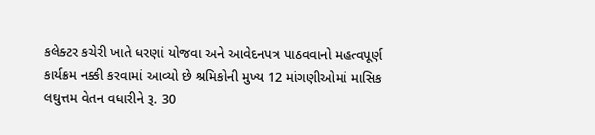કલેક્ટર કચેરી ખાતે ધરણાં યોજવા અને આવેદનપત્ર પાઠવવાનો મહત્વપૂર્ણ કાર્યક્રમ નક્કી કરવામાં આવ્યો છે શ્રમિકોની મુખ્ય 12 માંગણીઓમાં માસિક લઘુત્તમ વેતન વધારીને રૂ. 30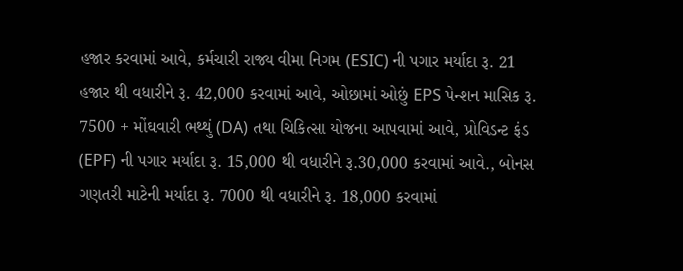હજાર કરવામાં આવે, કર્મચારી રાજ્ય વીમા નિગમ (ESIC) ની પગાર મર્યાદા રૂ. 21 હજાર થી વધારીને રૂ. 42,000 કરવામાં આવે, ઓછામાં ઓછું EPS પેન્શન માસિક રૂ. 7500 + મોંઘવારી ભથ્થું (DA) તથા ચિકિત્સા યોજના આપવામાં આવે, પ્રોવિડન્ટ ફંડ (EPF) ની પગાર મર્યાદા રૂ. 15,000 થી વધારીને રૂ.30,000 કરવામાં આવે., બોનસ ગણતરી માટેની મર્યાદા રૂ. 7000 થી વધારીને રૂ. 18,000 કરવામાં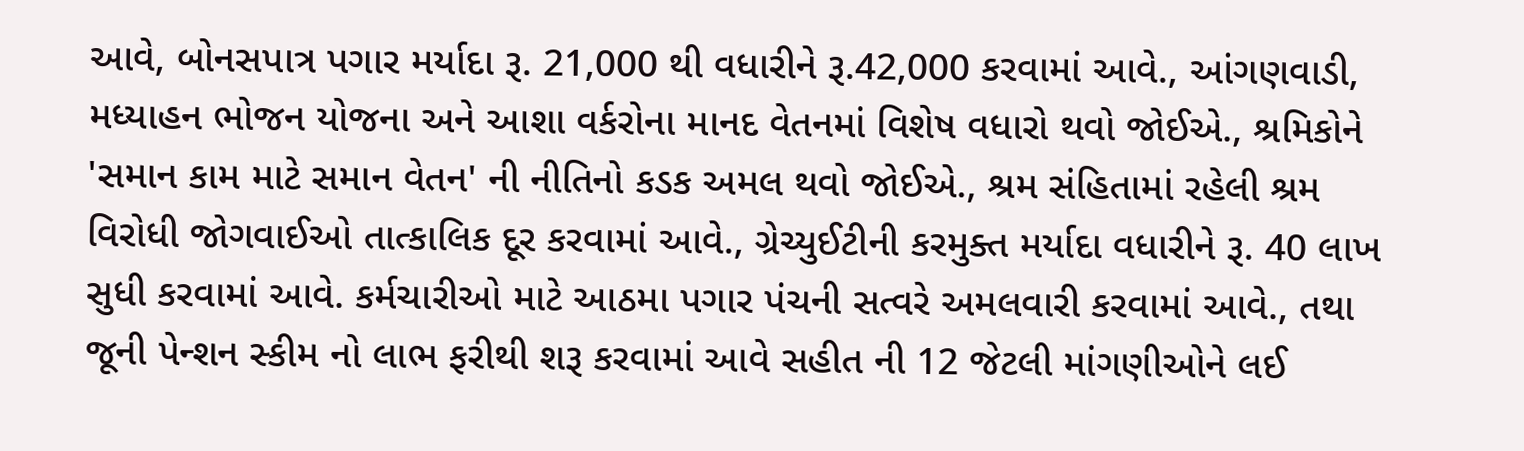આવે, બોનસપાત્ર પગાર મર્યાદા રૂ. 21,000 થી વધારીને રૂ.42,000 કરવામાં આવે., આંગણવાડી, મધ્યાહન ભોજન યોજના અને આશા વર્કરોના માનદ વેતનમાં વિશેષ વધારો થવો જોઈએ., શ્રમિકોને 'સમાન કામ માટે સમાન વેતન' ની નીતિનો કડક અમલ થવો જોઈએ., શ્રમ સંહિતામાં રહેલી શ્રમ વિરોધી જોગવાઈઓ તાત્કાલિક દૂર કરવામાં આવે., ગ્રેચ્યુઈટીની કરમુક્ત મર્યાદા વધારીને રૂ. 40 લાખ સુધી કરવામાં આવે. કર્મચારીઓ માટે આઠમા પગાર પંચની સત્વરે અમલવારી કરવામાં આવે., તથા જૂની પેન્શન સ્કીમ નો લાભ ફરીથી શરૂ કરવામાં આવે સહીત ની 12 જેટલી માંગણીઓને લઈ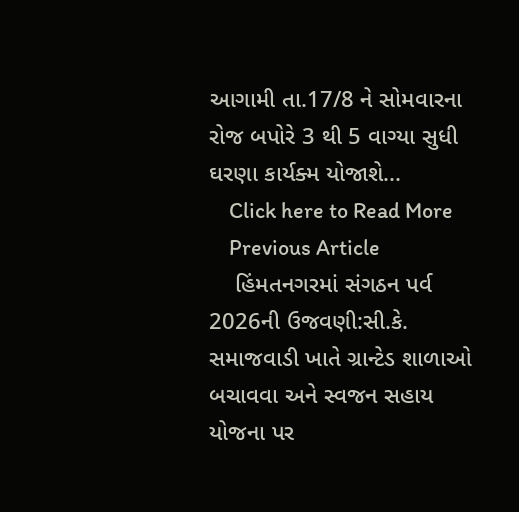આગામી તા.17/8 ને સોમવારના રોજ બપોરે 3 થી 5 વાગ્યા સુધી ઘરણા કાર્યક્મ યોજાશે...
    Click here to Read More
    Previous Article
    હિંમતનગરમાં સંગઠન પર્વ 2026ની ઉજવણી:સી.કે. સમાજવાડી ખાતે ગ્રાન્ટેડ શાળાઓ બચાવવા અને સ્વજન સહાય યોજના પર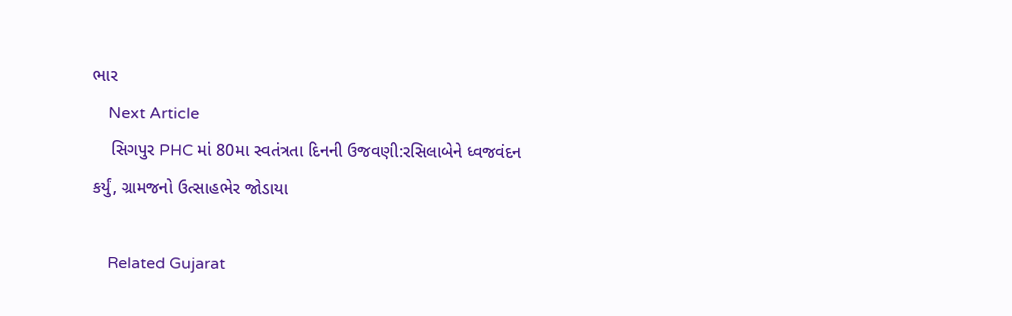ભાર
    Next Article
    સિગપુર PHC માં 80મા સ્વતંત્રતા દિનની ઉજવણી:રસિલાબેને ધ્વજવંદન કર્યું, ગ્રામજનો ઉત્સાહભેર જોડાયા

    Related Gujarat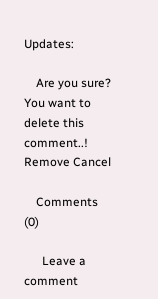Updates:

    Are you sure? You want to delete this comment..! Remove Cancel

    Comments (0)

      Leave a comment